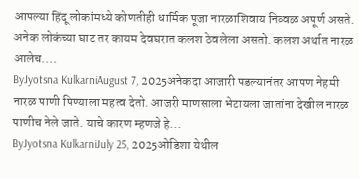आपल्या हिंदू लोकांमध्ये कोणतीही धार्मिक पूजा नारळाशिवाय निव्वळ अपूर्ण असते. अनेक लोकंच्या घाट तर कायम देवघरात कलश ठेवलेला असतो. कलश अर्थात नारळ आलेच....
ByJyotsna KulkarniAugust 7, 2025अनेकदा आजारी पडल्यानंतर आपण नेहमी नारळ पाणी पिण्याला महत्व देतो. आजरी माणसाला भेटायला जातांना देखील नारळ पाणीच नेले जाते. याचे कारण म्हणजे हे...
ByJyotsna KulkarniJuly 25, 2025ओडिशा येथील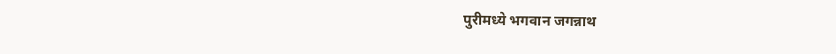पुरीमध्ये भगवान जगन्नाथ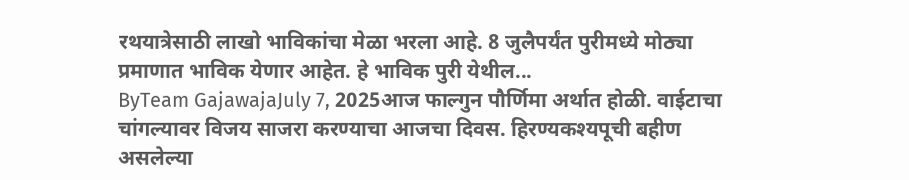रथयात्रेसाठी लाखो भाविकांचा मेळा भरला आहे. 8 जुलैपर्यंत पुरीमध्ये मोठ्या प्रमाणात भाविक येणार आहेत. हे भाविक पुरी येथील...
ByTeam GajawajaJuly 7, 2025आज फाल्गुन पौर्णिमा अर्थात होळी. वाईटाचा चांगल्यावर विजय साजरा करण्याचा आजचा दिवस. हिरण्यकश्यपूची बहीण असलेल्या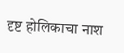दृष्ट होलिकाचा नाश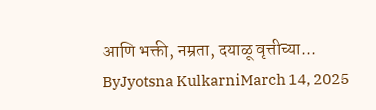आणि भक्ती, नम्रता, दयाळू वृत्तीच्या...
ByJyotsna KulkarniMarch 14, 2025